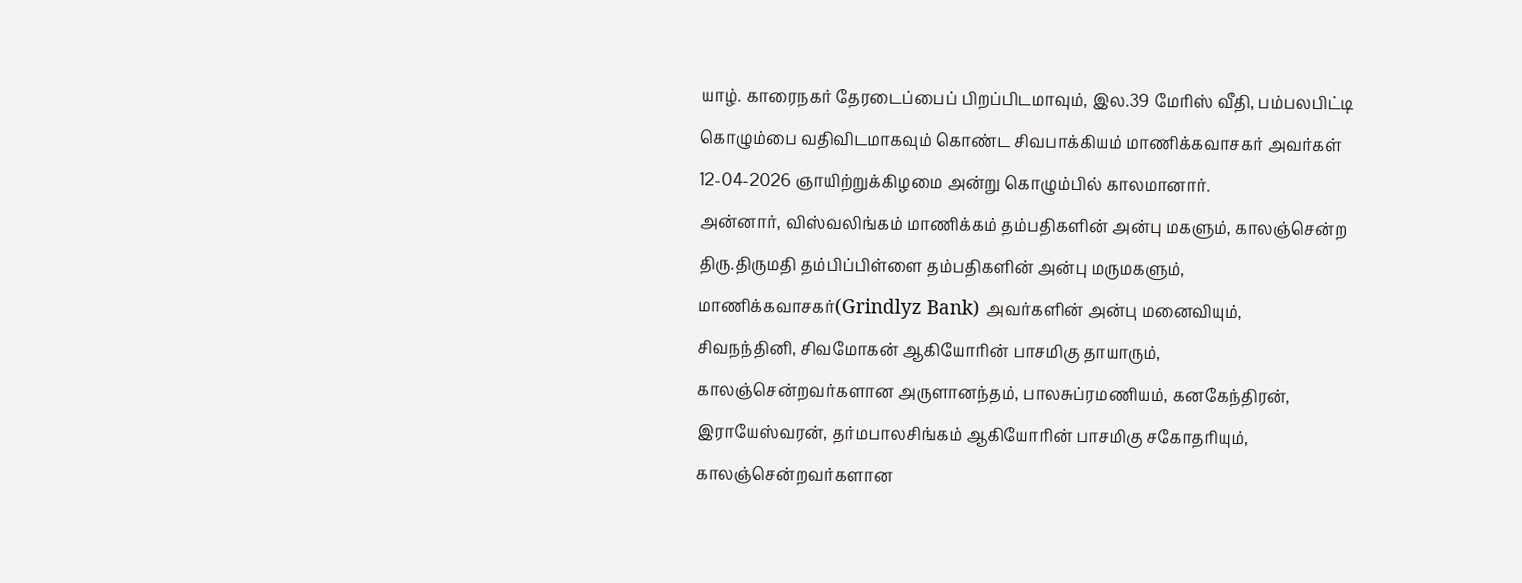யாழ். காரைநகர் தேரடைப்பைப் பிறப்பிடமாவும், இல.39 மேரிஸ் வீதி, பம்பலபிட்டி கொழும்பை வதிவிடமாகவும் கொண்ட சிவபாக்கியம் மாணிக்கவாசகர் அவர்கள் 12-04-2026 ஞாயிற்றுக்கிழமை அன்று கொழும்பில் காலமானார்.
அன்னார், விஸ்வலிங்கம் மாணிக்கம் தம்பதிகளின் அன்பு மகளும், காலஞ்சென்ற திரு.திருமதி தம்பிப்பிள்ளை தம்பதிகளின் அன்பு மருமகளும்,
மாணிக்கவாசகர்(Grindlyz Bank) அவர்களின் அன்பு மனைவியும்,
சிவநந்தினி, சிவமோகன் ஆகியோரின் பாசமிகு தாயாரும்,
காலஞ்சென்றவர்களான அருளானந்தம், பாலசுப்ரமணியம், கனகேந்திரன், இராயேஸ்வரன், தர்மபாலசிங்கம் ஆகியோரின் பாசமிகு சகோதரியும்,
காலஞ்சென்றவர்களான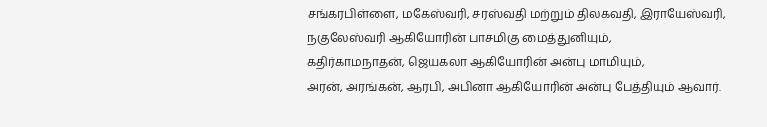சங்கரபிள்ளை, மகேஸ்வரி, சரஸ்வதி மற்றும் திலகவதி, இராயேஸ்வரி, நகுலேஸ்வரி ஆகியோரின் பாசமிகு மைத்துனியும்,
கதிர்காமநாதன், ஜெயகலா ஆகியோரின் அன்பு மாமியும்,
அரன், அரங்கன், ஆரபி, அபினா ஆகியோரின் அன்பு பேத்தியும் ஆவார்.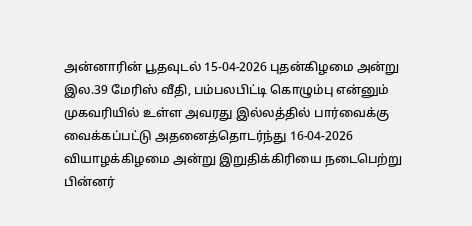அன்னாரின் பூதவுடல் 15-04-2026 புதன்கிழமை அன்று இல.39 மேரிஸ் வீதி, பம்பலபிட்டி கொழும்பு என்னும் முகவரியில் உள்ள அவரது இல்லத்தில் பார்வைக்கு வைக்கப்பட்டு அதனைத்தொடர்ந்து 16-04-2026 வியாழக்கிழமை அன்று இறுதிக்கிரியை நடைபெற்று பின்னர்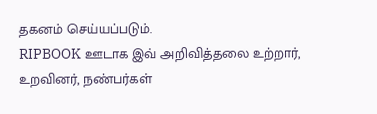தகனம் செய்யப்படும்.
RIPBOOK ஊடாக இவ் அறிவித்தலை உற்றார், உறவினர், நண்பர்கள்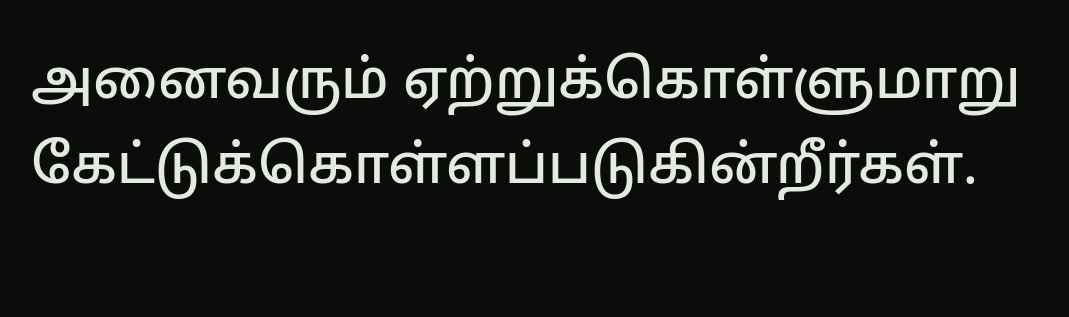அனைவரும் ஏற்றுக்கொள்ளுமாறு கேட்டுக்கொள்ளப்படுகின்றீர்கள்.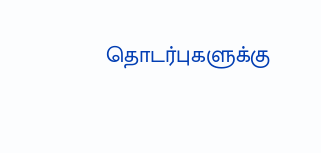தொடர்புகளுக்கு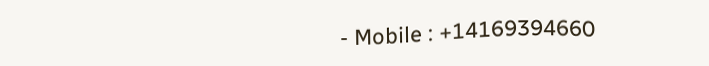- Mobile : +14169394660